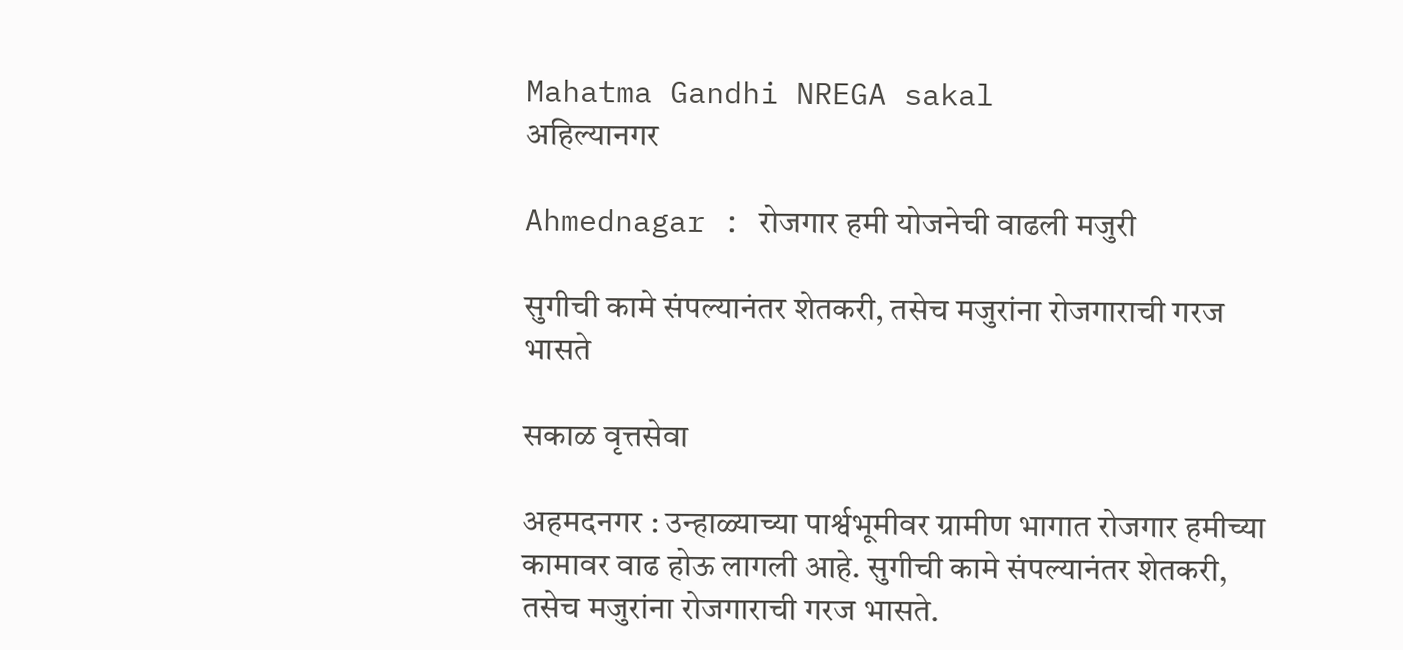Mahatma Gandhi NREGA sakal
अहिल्यानगर

Ahmednagar : रोजगार हमी योजनेची वाढली मजुरी

सुगीची कामे संपल्यानंतर शेतकरी, तसेच मजुरांना रोजगाराची गरज भासते

सकाळ वृत्तसेवा

अहमदनगर : उन्हाळ्याच्या पार्श्वभूमीवर ग्रामीण भागात रोजगार हमीच्या कामावर वाढ होऊ लागली आहे. सुगीची कामे संपल्यानंतर शेतकरी, तसेच मजुरांना रोजगाराची गरज भासते.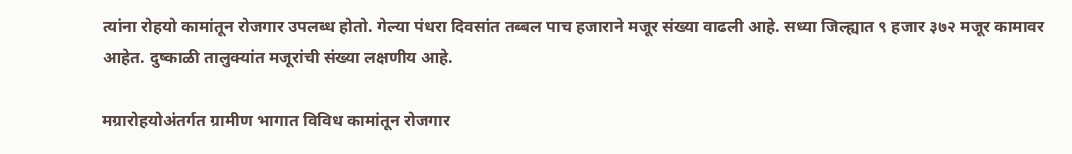त्यांना रोहयो कामांतून रोजगार उपलब्ध होतो. गेल्या पंधरा दिवसांत तब्बल पाच हजाराने मजूर संख्या वाढली आहे. सध्या जिल्ह्यात ९ हजार ३७२ मजूर कामावर आहेत. दुष्काळी तालुक्यांत मजूरांची संख्या लक्षणीय आहे.

मग्रारोहयोअंतर्गत ग्रामीण भागात विविध कामांतून रोजगार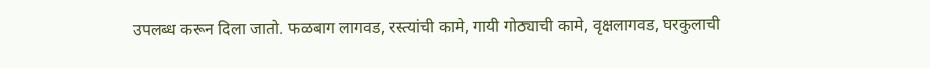उपलब्ध करून दिला जातो. फळबाग लागवड, रस्त्यांची कामे, गायी गोठ्याची कामे, वृक्षलागवड, घरकुलाची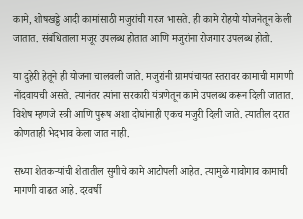कामे, शोषखड्डे आदी कामांसाठी मजुरांची गरज भासते. ही कामे रोहयो योजनेतून केली जातात. संबंधिताला मजूर उपलब्ध होतात आणि मजुरांना रोजगार उपलब्ध होतो.

या दुहेरी हेतूने ही योजना चालवली जाते. मजुरांनी ग्रामपंचायत स्तरावर कामाची मागणी नोंदवायची असते. त्यानंतर त्यांना सरकारी यंत्रणेतून कामे उपलब्ध करून दिली जातात. विशेष म्हणजे स्त्री आणि पुरूष अशा दोघांनाही एकच मजुरी दिली जाते. त्यातील दरात कोणताही भेदभाव केला जात नाही.

सध्या शेतकऱ्यांची शेतातील सुगीचे कामे आटोपली आहेत. त्यामुळे गावोगाव कामाची मागणी वाढत आहे. दरवर्षी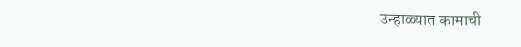उन्हाळ्यात कामाची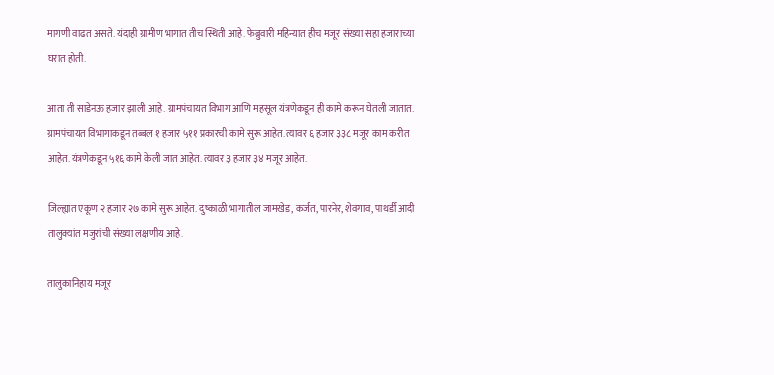मागणी वाढत असते. यंदाही ग्रामीण भागात तीच स्थिती आहे. फेब्रुवारी महिन्यात हीच मजूर संख्या सहा हजाराच्या घरात होती.

आता ती साडेनऊ हजार झाली आहे. ग्रामपंचायत विभाग आणि महसूल यंत्रणेकडून ही कामे करून घेतली जातात. ग्रामपंचायत विभागाकडून तब्बल १ हजार ५११ प्रकारची कामे सुरू आहेत. त्यावर ६ हजार ३३८ मजूर काम करीत आहेत. यंत्रणेकडून ५१६ कामे केली जात आहेत. त्यावर ३ हजार ३४ मजूर आहेत.

जिल्ह्यात एकूण २ हजार २७ कामे सुरू आहेत. दुष्काळी भागातील जामखेड, कर्जत, पारनेर, शेवगाव, पाथर्डी आदी तालुक्यांत मजुरांची संख्या लक्षणीय आहे.

तालुकानिहाय मजूर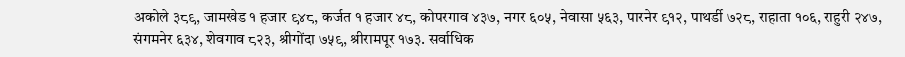अकोले ३८९, जामखेड १ हजार ९४८, कर्जत १ हजार ४८, कोपरगाव ४३७, नगर ६०५, नेवासा ५६३, पारनेर ९१२, पाथर्डी ७२८, राहाता १०६, राहुरी २४७, संगमनेर ६३४, शेवगाव ८२३, श्रीगोंदा ७५९, श्रीरामपूर १७३. सर्वाधिक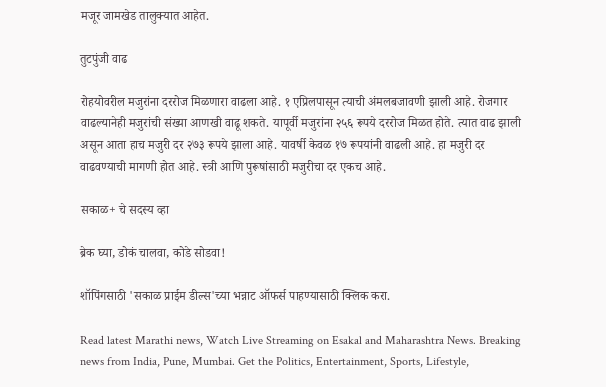मजूर जामखेड तालुक्यात आहेत.

तुटपुंजी वाढ

रोहयोवरील मजुरांना दररोज मिळणारा वाढला आहे. १ एप्रिलपासून त्याची अंमलबजावणी झाली आहे. रोजगार वाढल्यानेही मजुरांची संख्या आणखी वाढू शकते. यापूर्वी मजुरांना २५६ रूपये दररोज मिळत होते. त्यात वाढ झाली असून आता हाच मजुरी दर २७३ रूपये झाला आहे. यावर्षी केवळ १७ रूपयांनी वाढली आहे. हा मजुरी दर वाढवण्याची मागणी होत आहे. स्त्री आणि पुरूषांसाठी मजुरीचा दर एकच आहे.

सकाळ+ चे सदस्य व्हा

ब्रेक घ्या, डोकं चालवा, कोडे सोडवा!

शॉपिंगसाठी 'सकाळ प्राईम डील्स'च्या भन्नाट ऑफर्स पाहण्यासाठी क्लिक करा.

Read latest Marathi news, Watch Live Streaming on Esakal and Maharashtra News. Breaking news from India, Pune, Mumbai. Get the Politics, Entertainment, Sports, Lifestyle,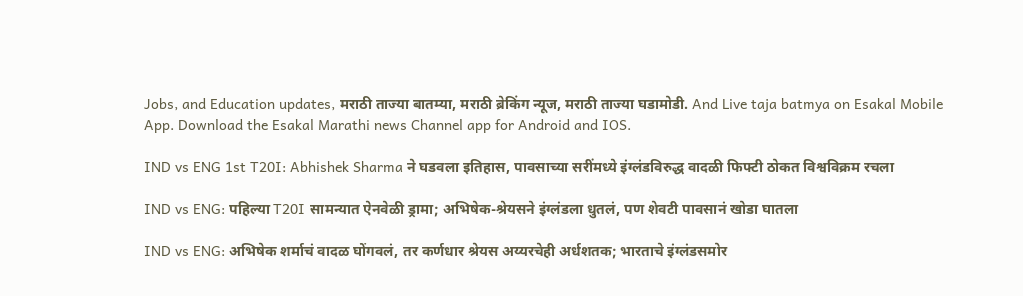Jobs, and Education updates, मराठी ताज्या बातम्या, मराठी ब्रेकिंग न्यूज, मराठी ताज्या घडामोडी. And Live taja batmya on Esakal Mobile App. Download the Esakal Marathi news Channel app for Android and IOS.

IND vs ENG 1st T20I: Abhishek Sharma ने घडवला इतिहास, पावसाच्या सरींमध्ये इंग्लंडविरुद्ध वादळी फिफ्टी ठोकत विश्वविक्रम रचला

IND vs ENG: पहिल्या T20I सामन्यात ऐनवेळी ड्रामा; अभिषेक-श्रेयसने इंग्लंडला धुतलं, पण शेवटी पावसानं खोडा घातला

IND vs ENG: अभिषेक शर्माचं वादळ घोंगवलं, तर कर्णधार श्रेयस अय्यरचेही अर्धशतक; भारताचे इंग्लंडसमोर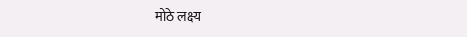मोठे लक्ष्य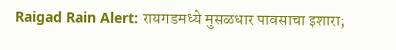Raigad Rain Alert: रायगडमध्ये मुसळधार पावसाचा इशारा;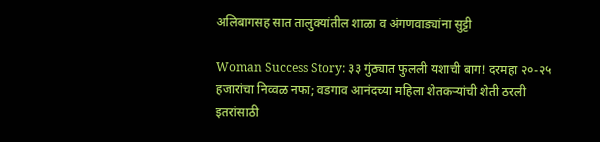अलिबागसह सात तालुक्यांतील शाळा व अंगणवाड्यांना सुट्टी

Woman Success Story: ३३ गुंठ्यात फुलली यशाची बाग! दरमहा २०-२५ हजारांचा निव्वळ नफा; वडगाव आनंदच्या महिला शेतकऱ्यांची शेती ठरली इतरांसाठी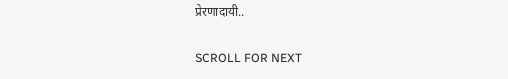प्रेरणादायी..

SCROLL FOR NEXT